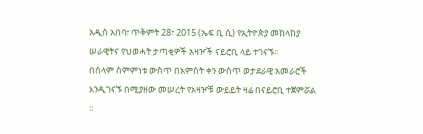አዲስ አበባ፣ ጥቅምት 28፣ 2015 (ኤፍ ቢ ሲ) የኢትዮጵያ መከላከያ ሠራዊትና የህወሓት ታጣቂዎች አዛዦች ናይሮቢ ላይ ተገናኙ።
በሰላም ስምምነቱ ውስጥ በአምስት ቀን ውስጥ ወታደራዊ አመራሮች እንዲገናኙ በሚያዘው መሠረት የአዛዦቹ ውይይት ዛሬ በናይሮቢ ተጀምሯል ።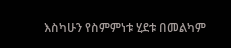እስካሁን የስምምነቱ ሂደቱ በመልካም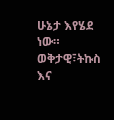ሁኔታ እየሄደ ነው።
ወቅታዊ፣ትኩስ እና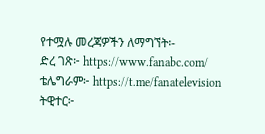የተሟሉ መረጃዎችን ለማግኘት፡-
ድረ ገጽ፦ https://www.fanabc.com/
ቴሌግራም፦ https://t.me/fanatelevision
ትዊተር፦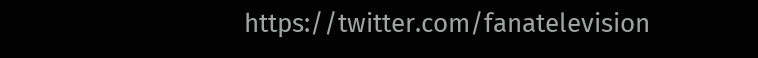https://twitter.com/fanatelevision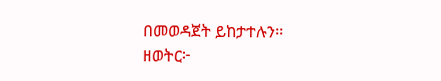በመወዳጀት ይከታተሉን፡፡
ዘወትር፦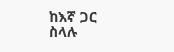ከእኛ ጋር ስላሉ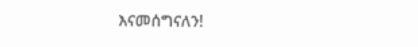እናመሰግናለን!